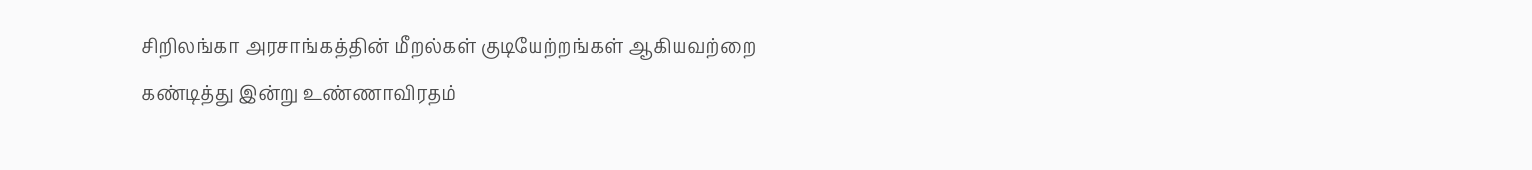சிறிலங்கா அரசாங்கத்தின் மீறல்கள் குடியேற்றங்கள் ஆகியவற்றை கண்டித்து இன்று உண்ணாவிரதம்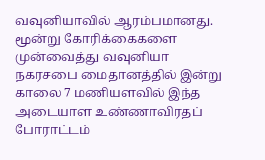வவுனியாவில் ஆரம்பமானது. மூன்று கோரிக்கைகளை முன்வைத்து வவுனியா நகரசபை மைதானத்தில் இன்று காலை 7 மணியளவில் இந்த அடையாள உண்ணாவிரதப் போராட்டம்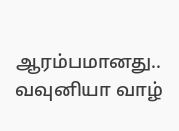ஆரம்பமானது.. வவுனியா வாழ்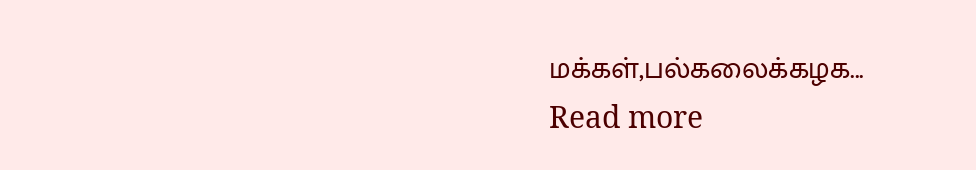மக்கள்,பல்கலைக்கழக...
Read more